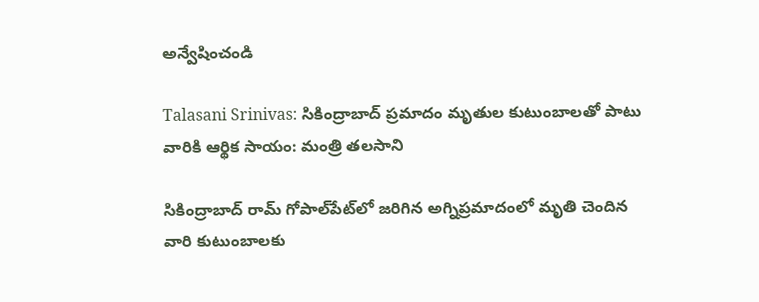అన్వేషించండి

Talasani Srinivas: సికింద్రాబాద్ ప్రమాదం మృతుల కుటుంబాలతో పాటు వారికి ఆర్థిక సాయం: మంత్రి తలసాని

సికింద్రాబాద్ రామ్ గోపాల్‌పేట్‌లో జరిగిన అగ్నిప్రమాదంలో మృతి చెందిన వారి కుటుంబాలకు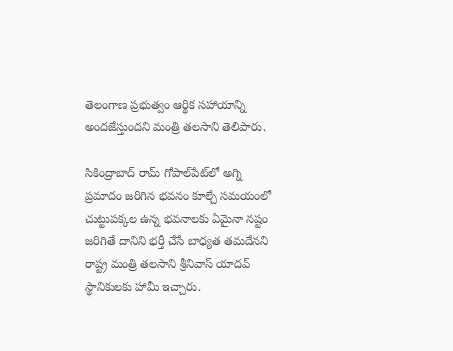తెలంగాణ ప్రభుత్వం ఆర్థిక సహాయాన్ని అందజేస్తుందని మంత్రి తలసాని తెలిపారు.

సికింద్రాబాద్ రామ్ గోపాల్‌పేట్‌లో అగ్ని ప్రమాదం జరిగిన భవనం కూల్చే సమయంలో చుట్టుపక్కల ఉన్న భవనాలకు ఏమైనా నష్టం జరిగితే దానిని భర్తీ చేసే బాధ్యత తమదేనని రాష్ట్ర మంత్రి తలసాని శ్రీనివాస్ యాదవ్ స్థానికులకు హామీ ఇచ్చారు.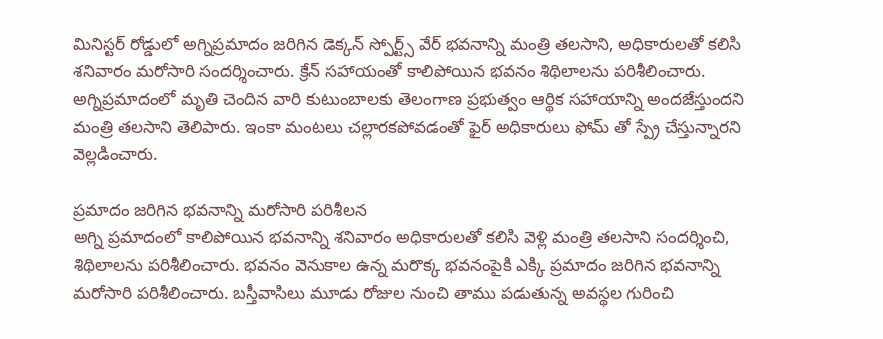మినిస్టర్ రోడ్డులో అగ్నిప్రమాదం జరిగిన డెక్కన్ స్పోర్ట్స్ వేర్ భవనాన్ని మంత్రి తలసాని, అధికారులతో కలిసి శనివారం మరోసారి సందర్శించారు. క్రేన్ సహాయంతో కాలిపోయిన భవనం శిథిలాలను పరిశీలించారు. అగ్నిప్రమాదంలో మృతి చెందిన వారి కుటుంబాలకు తెలంగాణ ప్రభుత్వం ఆర్థిక సహాయాన్ని అందజేస్తుందని మంత్రి తలసాని తెలిపారు. ఇంకా మంటలు చల్లారకపోవడంతో ఫైర్ అధికారులు ఫోమ్ తో స్ప్రే చేస్తున్నారని వెల్లడించారు.

ప్రమాదం జరిగిన భవనాన్ని మరోసారి పరిశీలన
అగ్ని ప్రమాదంలో కాలిపోయిన భవనాన్ని శనివారం అధికారులతో కలిసి వెళ్లి మంత్రి తలసాని సందర్శించి, శిథిలాలను పరిశీలించారు. భవనం వెనుకాల ఉన్న మరొక్క భవనంపైకి ఎక్కి ప్రమాదం జరిగిన భవనాన్ని మరోసారి పరిశీలించారు. బస్తీవాసిలు మూడు రోజుల నుంచి తాము పడుతున్న అవస్థల గురించి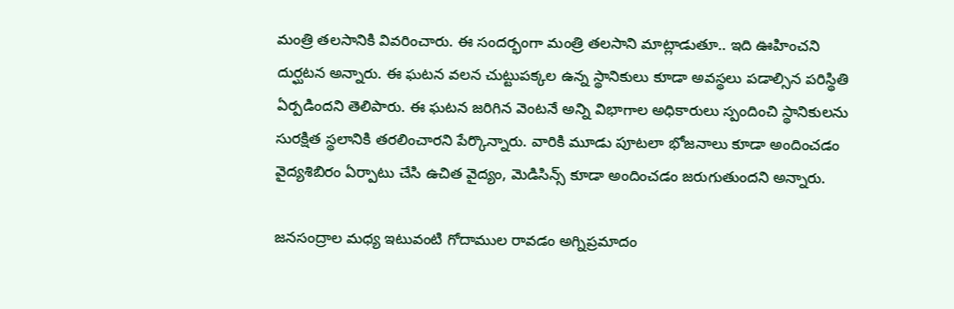మంత్రి తలసానికి వివరించారు. ఈ సందర్భంగా మంత్రి తలసాని మాట్లాడుతూ.. ఇది ఊహించని దుర్ఘటన అన్నారు. ఈ ఘటన వలన చుట్టుపక్కల ఉన్న స్థానికులు కూడా అవస్థలు పడాల్సిన పరిస్థితి ఏర్పడిందని తెలిపారు. ఈ ఘటన జరిగిన వెంటనే అన్ని విభాగాల అధికారులు స్పందించి స్థానికులను సురక్షిత స్థలానికి తరలించారని పేర్కొన్నారు. వారికి మూడు పూటలా భోజనాలు కూడా అందించడం వైద్యశిబిరం ఏర్పాటు చేసి ఉచిత వైద్యం, మెడిసిన్స్ కూడా అందించడం జరుగుతుందని అన్నారు.

జనసంద్రాల మధ్య ఇటువంటి గోదాముల రావడం అగ్నిప్రమాదం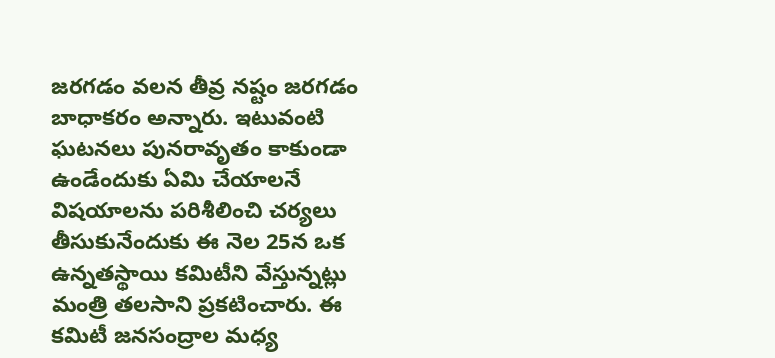జరగడం వలన తీవ్ర నష్టం జరగడం బాధాకరం అన్నారు. ఇటువంటి ఘటనలు పునరావృతం కాకుండా ఉండేందుకు ఏమి చేయాలనే విషయాలను పరిశీలించి చర్యలు తీసుకునేందుకు ఈ నెల 25న ఒక ఉన్నతస్థాయి కమిటీని వేస్తున్నట్లు మంత్రి తలసాని ప్రకటించారు. ఈ కమిటీ జనసంద్రాల మధ్య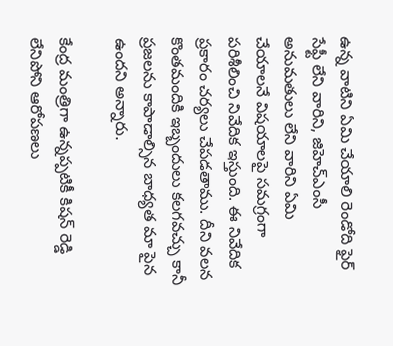ఉన్న వాటిని ఏమి చేయాలి రెండోది ఫైర్ సేఫ్టీ లేని వారిని, జిహెచ్ఎంసీ అనుమతులు లేని వారిని ఏమి చేయాలనే విషయాలపై సమగ్రంగా పరిశీలించి నివేదిక ఇస్తుంది. ఈ నివేదిక ప్రకారం చర్యలు చేపడతాము. దీని వలన కొంతమందికి ఇబ్బందులు కలగవచ్చు కానీ ప్రజలను కాపాడాల్సిన బాధ్యత మా పైన ఉందని అన్నారు.

కేంద్ర మంత్రిగా ఉన్నప్పటికీ కిషన్ రెడ్డి లేనిపోని ఆరోపణలు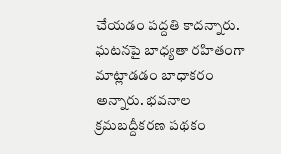చేయడం పద్దతి కాదన్నారు. ఘటనపై బాధ్యతా రహితంగా మాట్లాడడం బాధాకరం అన్నారు. భవనాల క్రమబద్దీకరణ పథకం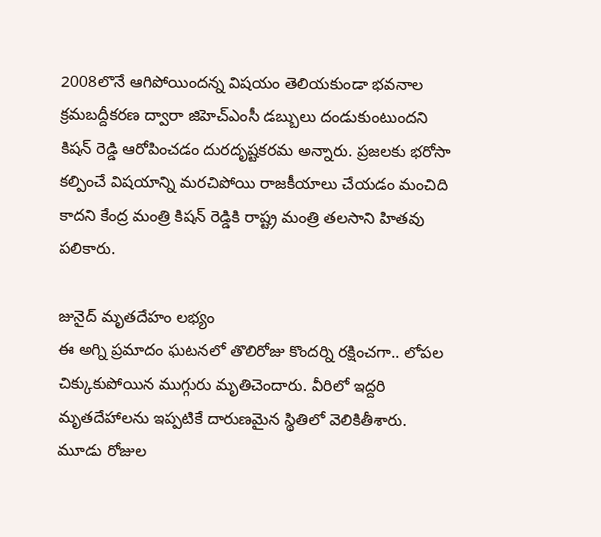2008లొనే ఆగిపోయిందన్న విషయం తెలియకుండా భవనాల క్రమబద్దీకరణ ద్వారా జిహెచ్ఎంసీ డబ్బులు దండుకుంటుందని కిషన్ రెడ్డి ఆరోపించడం దురదృష్టకరమ అన్నారు. ప్రజలకు భరోసా కల్పించే విషయాన్ని మరచిపోయి రాజకీయాలు చేయడం మంచిది కాదని కేంద్ర మంత్రి కిషన్ రెడ్డికి రాష్ట్ర మంత్రి తలసాని హితవు పలికారు.

జునైద్ మృతదేహం లభ్యం
ఈ అగ్ని ప్రమాదం ఘటనలో తొలిరోజు కొందర్ని రక్షించగా.. లోపల చిక్కుకుపోయిన ముగ్గురు మృతిచెందారు. వీరిలో ఇద్దరి మృతదేహాలను ఇప్పటికే దారుణమైన స్థితిలో వెలికితీశారు. మూడు రోజుల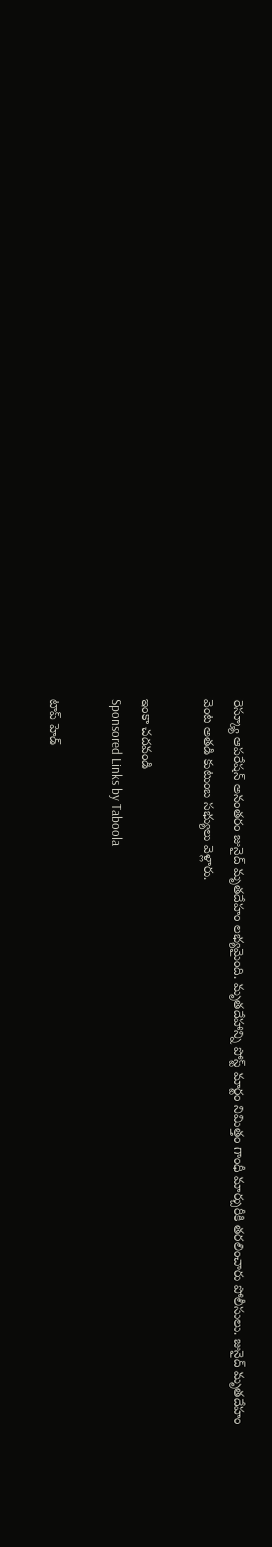రెస్క్యూ ఆపరేషన్ అనంతరం జునైద్ మృతదేహం లభ్యమైంది. మృతదేహాన్ని పోస్ట్ మార్టం నిమిత్తం గాంధీ మార్చురీకి తరలించారు పోలీసులు. జునైద్ మృతదేహం వెంట అతడి కుటుంబ సభ్యులు వెళ్లారు.

ఇంకా చదవండి
Sponsored Links by Taboola

టాప్ హెడ్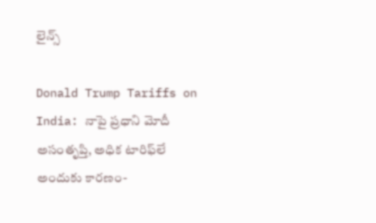లైన్స్

Donald Trump Tariffs on India: నాపై ప్రధాని మోదీ అసంతృప్తి, అధిక టారిఫ్‌లే అందుకు కారణం-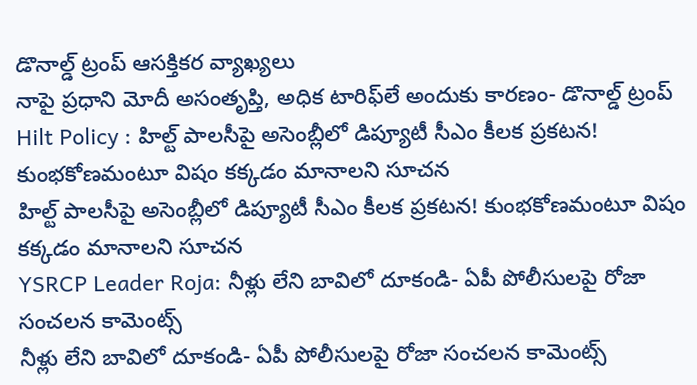డొనాల్డ్ ట్రంప్ ఆసక్తికర వ్యాఖ్యలు
నాపై ప్రధాని మోదీ అసంతృప్తి, అధిక టారిఫ్‌లే అందుకు కారణం- డొనాల్డ్ ట్రంప్
Hilt Policy : హిల్ట్ పాలసీపై అసెంబ్లీలో డిప్యూటీ సీఎం కీలక ప్రకటన! కుంభకోణమంటూ విషం కక్కడం మానాలని సూచన
హిల్ట్ పాలసీపై అసెంబ్లీలో డిప్యూటీ సీఎం కీలక ప్రకటన! కుంభకోణమంటూ విషం కక్కడం మానాలని సూచన
YSRCP Leader Roja: నీళ్లు లేని బావిలో దూకండి- ఏపీ పోలీసులపై రోజా సంచలన కామెంట్స్
నీళ్లు లేని బావిలో దూకండి- ఏపీ పోలీసులపై రోజా సంచలన కామెంట్స్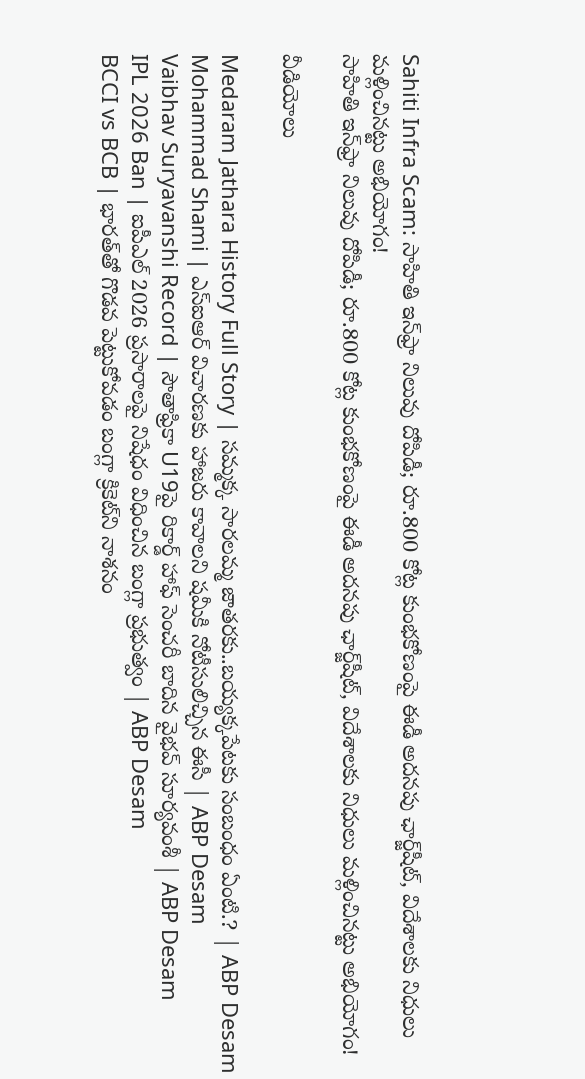Sahiti Infra Scam: సాహితి ఇన్‌ఫ్రా నిలువు దోపిడీ; రూ.800 కోట్ల కుంభకోణంపై ఈడీ అదనపు ఛార్జ్‌షీట్‌, విదేశాలకు నిధులు మళ్లించినట్టు అభియోగం!
సాహితి ఇన్‌ఫ్రా నిలువు దోపిడీ; రూ.800 కోట్ల కుంభకోణంపై ఈడీ అదనపు ఛార్జ్‌షీట్‌, విదేశాలకు నిధులు మళ్లించినట్టు అభియోగం!

వీడియోలు

Medaram Jathara History Full Story | సమ్మక్క సారలమ్మ జాతరకు..బయ్యక్కపేటకు సంబంధం ఏంటి.? | ABP Desam
Mohammad Shami | ఎస్ఐఆర్ విచారణకు హాజరు కావాలని షమీకి నోటీసులిచ్చిన ఈసీ | ABP Desam
Vaibhav Suryavanshi Record | సౌతాఫ్రికా U19పై రికార్డ్ హాఫ్ సెంచరీ బాదిన వైభవ్ సూర్యవంశీ | ABP Desam
IPL 2026 Ban | ఐపీఎల్ 2026 ప్రసారాలపై నిషేధం విధించిన బంగ్లా ప్రభుత్వం | ABP Desam
BCCI vs BCB | భారత్‌తో గొడవ పెట్టుకోవడం బంగ్లా క్రికెట్‌ని నాశనం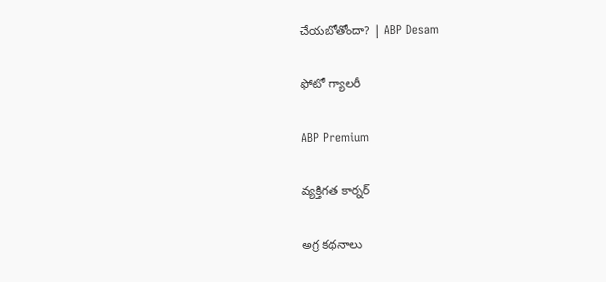చేయబోతోందా? | ABP Desam

ఫోటో గ్యాలరీ

ABP Premium

వ్యక్తిగత కార్నర్

అగ్ర కథనాలు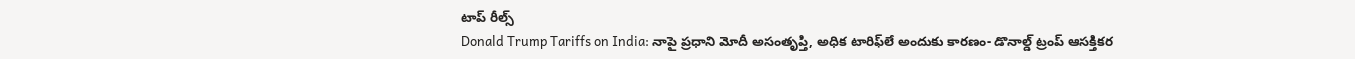టాప్ రీల్స్
Donald Trump Tariffs on India: నాపై ప్రధాని మోదీ అసంతృప్తి, అధిక టారిఫ్‌లే అందుకు కారణం- డొనాల్డ్ ట్రంప్ ఆసక్తికర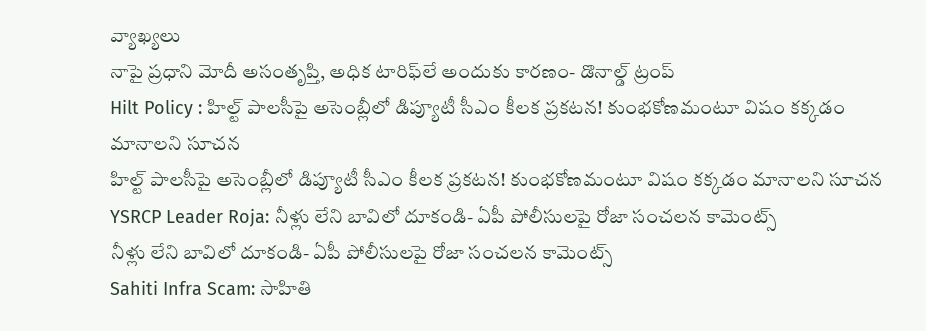వ్యాఖ్యలు
నాపై ప్రధాని మోదీ అసంతృప్తి, అధిక టారిఫ్‌లే అందుకు కారణం- డొనాల్డ్ ట్రంప్
Hilt Policy : హిల్ట్ పాలసీపై అసెంబ్లీలో డిప్యూటీ సీఎం కీలక ప్రకటన! కుంభకోణమంటూ విషం కక్కడం మానాలని సూచన
హిల్ట్ పాలసీపై అసెంబ్లీలో డిప్యూటీ సీఎం కీలక ప్రకటన! కుంభకోణమంటూ విషం కక్కడం మానాలని సూచన
YSRCP Leader Roja: నీళ్లు లేని బావిలో దూకండి- ఏపీ పోలీసులపై రోజా సంచలన కామెంట్స్
నీళ్లు లేని బావిలో దూకండి- ఏపీ పోలీసులపై రోజా సంచలన కామెంట్స్
Sahiti Infra Scam: సాహితి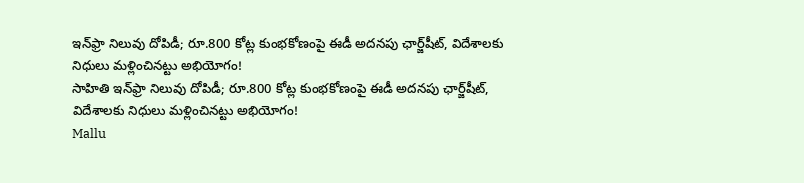ఇన్‌ఫ్రా నిలువు దోపిడీ; రూ.800 కోట్ల కుంభకోణంపై ఈడీ అదనపు ఛార్జ్‌షీట్‌, విదేశాలకు నిధులు మళ్లించినట్టు అభియోగం!
సాహితి ఇన్‌ఫ్రా నిలువు దోపిడీ; రూ.800 కోట్ల కుంభకోణంపై ఈడీ అదనపు ఛార్జ్‌షీట్‌, విదేశాలకు నిధులు మళ్లించినట్టు అభియోగం!
Mallu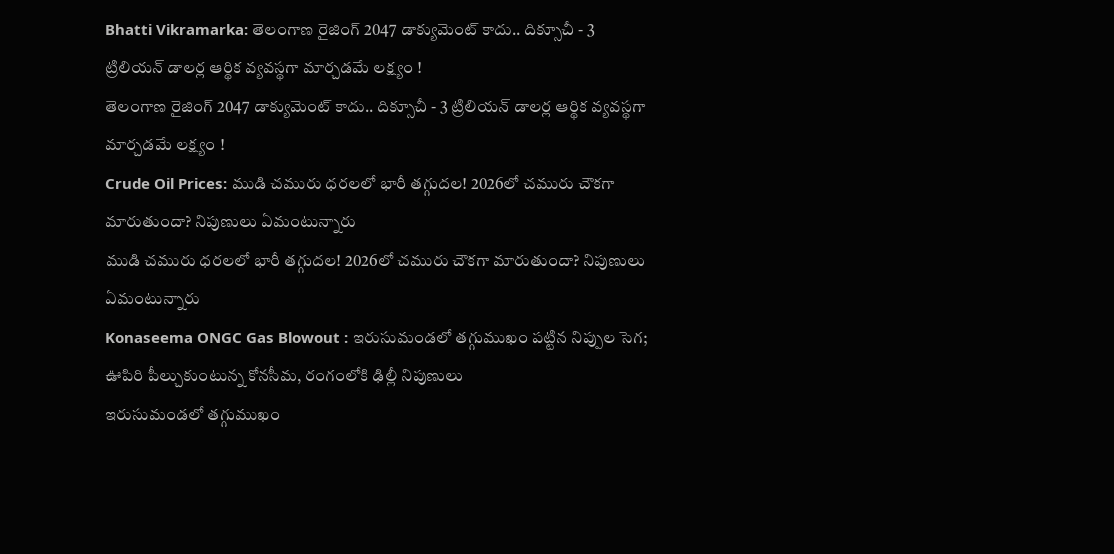Bhatti Vikramarka: తెలంగాణ రైజింగ్ 2047 డాక్యుమెంట్ కాదు.. దిక్సూచీ - 3 ట్రిలియన్ డాలర్ల ఆర్థిక వ్యవస్థగా మార్చడమే లక్ష్యం !
తెలంగాణ రైజింగ్ 2047 డాక్యుమెంట్ కాదు.. దిక్సూచీ - 3 ట్రిలియన్ డాలర్ల ఆర్థిక వ్యవస్థగా మార్చడమే లక్ష్యం !
Crude Oil Prices: ముడి చమురు ధరలలో భారీ తగ్గుదల! 2026లో చమురు చౌకగా మారుతుందా? నిపుణులు ఏమంటున్నారు
ముడి చమురు ధరలలో భారీ తగ్గుదల! 2026లో చమురు చౌకగా మారుతుందా? నిపుణులు ఏమంటున్నారు
Konaseema ONGC Gas Blowout : ఇరుసుమండలో తగ్గుముఖం పట్టిన నిప్పుల సెగ; ఊపిరి పీల్చుకుంటున్న కోనసీమ, రంగంలోకి ఢిల్లీ నిపుణులు
ఇరుసుమండలో తగ్గుముఖం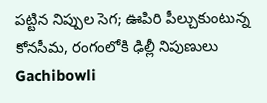పట్టిన నిప్పుల సెగ; ఊపిరి పీల్చుకుంటున్న కోనసీమ, రంగంలోకి ఢిల్లీ నిపుణులు
Gachibowli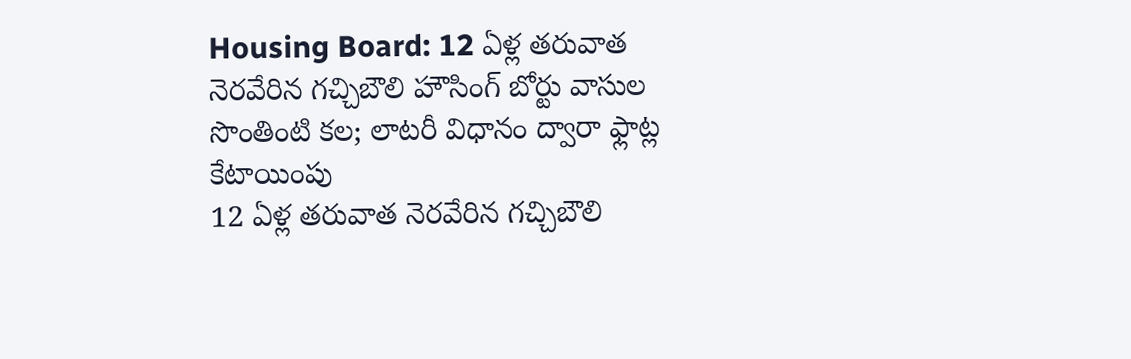Housing Board: 12 ఏళ్ల తరువాత నెరవేరిన గచ్చిబౌలి హౌసింగ్ బోర్టు వాసుల సొంతింటి కల; లాటరీ విధానం ద్వారా ఫ్లాట్ల కేటాయింపు
12 ఏళ్ల తరువాత నెరవేరిన గచ్చిబౌలి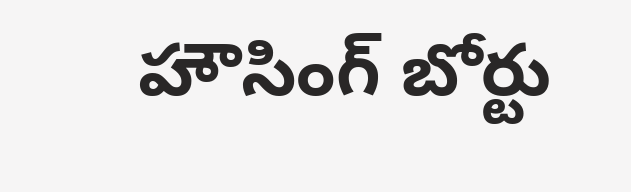హౌసింగ్ బోర్టు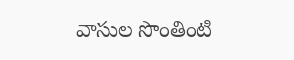వాసుల సొంతింటి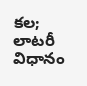కల; లాటరీ విధానం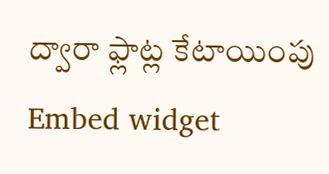ద్వారా ఫ్లాట్ల కేటాయింపు
Embed widget